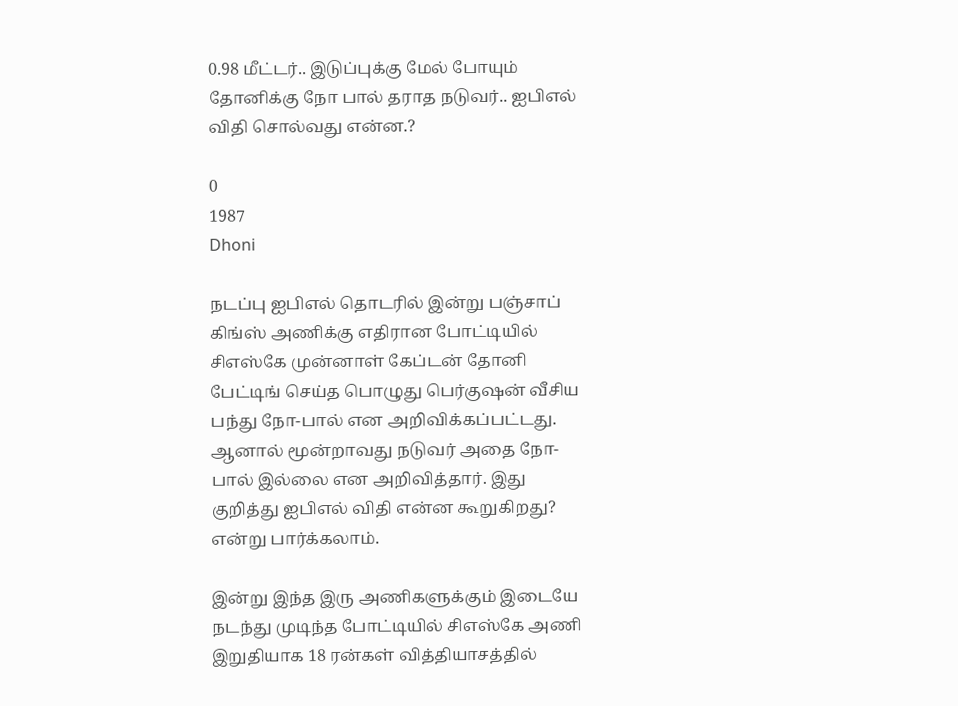0.98 மீட்டர்.. இடுப்புக்கு மேல் போயும் தோனிக்கு நோ பால் தராத நடுவர்.. ஐபிஎல் விதி சொல்வது என்ன.?

0
1987
Dhoni

நடப்பு ஐபிஎல் தொடரில் இன்று பஞ்சாப் கிங்ஸ் அணிக்கு எதிரான போட்டியில் சிஎஸ்கே முன்னாள் கேப்டன் தோனி பேட்டிங் செய்த பொழுது பெர்குஷன் வீசிய பந்து நோ-பால் என அறிவிக்கப்பட்டது. ஆனால் மூன்றாவது நடுவர் அதை நோ-பால் இல்லை என அறிவித்தார். இது குறித்து ஐபிஎல் விதி என்ன கூறுகிறது? என்று பார்க்கலாம்.

இன்று இந்த இரு அணிகளுக்கும் இடையே நடந்து முடிந்த போட்டியில் சிஎஸ்கே அணி இறுதியாக 18 ரன்கள் வித்தியாசத்தில்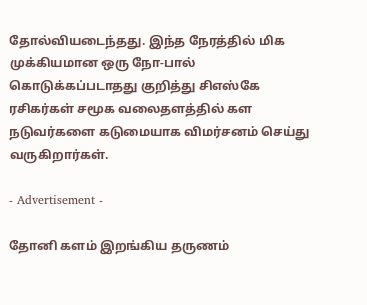தோல்வியடைந்தது. இந்த நேரத்தில் மிக முக்கியமான ஒரு நோ-பால் கொடுக்கப்படாதது குறித்து சிஎஸ்கே ரசிகர்கள் சமூக வலைதளத்தில் கள நடுவர்களை கடுமையாக விமர்சனம் செய்து வருகிறார்கள்.

- Advertisement -

தோனி களம் இறங்கிய தருணம்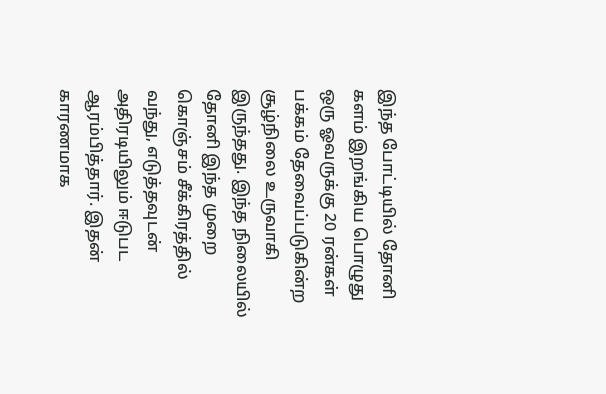இந்த போட்டியில் தோனி களம் இறங்கிய பொழுது ஒரு ஓவருக்கு 20 ரன்கள் பக்கம் தேவைப்படுகின்ற சூழ்நிலை உருவாகி இருந்தது. இந்த நிலையில் தோனி இந்த முறை கொஞ்சம் சீக்கிரத்தில் வந்து, எடுத்தவுடன் அதிரடியிலும் ஈடுபட ஆரம்பித்தார். இதன் காரணமாக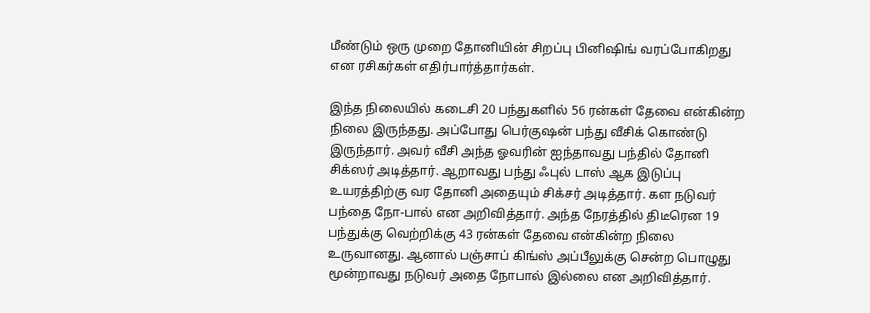மீண்டும் ஒரு முறை தோனியின் சிறப்பு பினிஷிங் வரப்போகிறது என ரசிகர்கள் எதிர்பார்த்தார்கள்.

இந்த நிலையில் கடைசி 20 பந்துகளில் 56 ரன்கள் தேவை என்கின்ற நிலை இருந்தது. அப்போது பெர்குஷன் பந்து வீசிக் கொண்டு இருந்தார். அவர் வீசி அந்த ஓவரின் ஐந்தாவது பந்தில் தோனி சிக்ஸர் அடித்தார். ஆறாவது பந்து ஃபுல் டாஸ் ஆக இடுப்பு உயரத்திற்கு வர தோனி அதையும் சிக்சர் அடித்தார். கள நடுவர் பந்தை நோ-பால் என அறிவித்தார். அந்த நேரத்தில் திடீரென 19 பந்துக்கு வெற்றிக்கு 43 ரன்கள் தேவை என்கின்ற நிலை உருவானது. ஆனால் பஞ்சாப் கிங்ஸ் அப்பீலுக்கு சென்ற பொழுது மூன்றாவது நடுவர் அதை நோபால் இல்லை என அறிவித்தார்.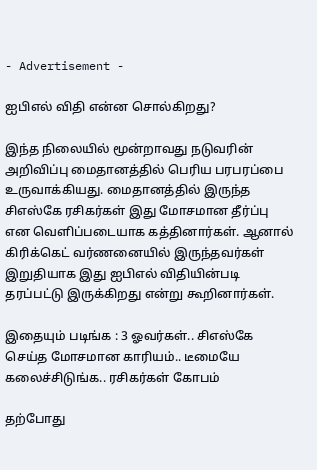- Advertisement -

ஐபிஎல் விதி என்ன சொல்கிறது?

இந்த நிலையில் மூன்றாவது நடுவரின் அறிவிப்பு மைதானத்தில் பெரிய பரபரப்பை உருவாக்கியது. மைதானத்தில் இருந்த சிஎஸ்கே ரசிகர்கள் இது மோசமான தீர்ப்பு என வெளிப்படையாக கத்தினார்கள். ஆனால் கிரிக்கெட் வர்ணனையில் இருந்தவர்கள் இறுதியாக இது ஐபிஎல் விதியின்படி தரப்பட்டு இருக்கிறது என்று கூறினார்கள்.

இதையும் படிங்க : 3 ஓவர்கள்.. சிஎஸ்கே செய்த மோசமான காரியம்.. டீமையே கலைச்சிடுங்க.. ரசிகர்கள் கோபம்

தற்போது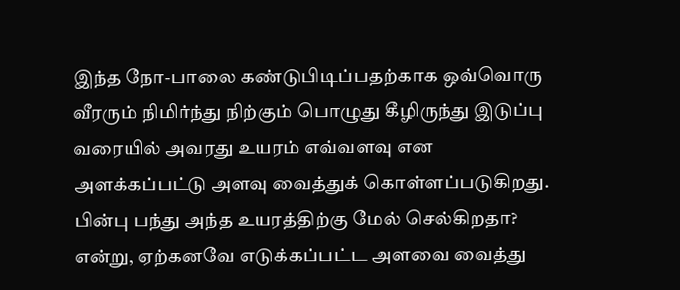இந்த நோ-பாலை கண்டுபிடிப்பதற்காக ஒவ்வொரு வீரரும் நிமிர்ந்து நிற்கும் பொழுது கீழிருந்து இடுப்பு வரையில் அவரது உயரம் எவ்வளவு என அளக்கப்பட்டு அளவு வைத்துக் கொள்ளப்படுகிறது. பின்பு பந்து அந்த உயரத்திற்கு மேல் செல்கிறதா? என்று, ஏற்கனவே எடுக்கப்பட்ட அளவை வைத்து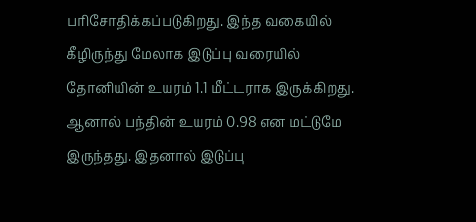பரிசோதிக்கப்படுகிறது. இந்த வகையில் கீழிருந்து மேலாக இடுப்பு வரையில் தோனியின் உயரம் 1.1 மீட்டராக இருக்கிறது. ஆனால் பந்தின் உயரம் 0.98 என மட்டுமே இருந்தது. இதனால் இடுப்பு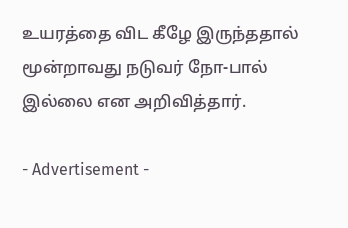உயரத்தை விட கீழே இருந்ததால் மூன்றாவது நடுவர் நோ-பால் இல்லை என அறிவித்தார்.

- Advertisement -